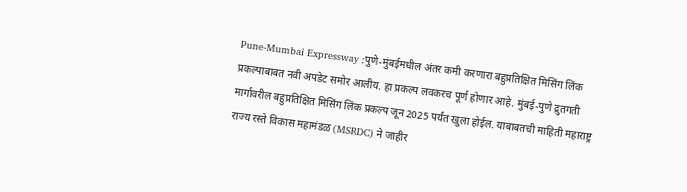Pune-Mumbai Expressway :पुणे-मुंबईमधील अंतर कमी करणारा बहुप्रतिक्षित मिसिंग लिंक प्रकल्पाबाबत नवी अपडेट समोर आलीय. हा प्रकल्प लवकरच पूर्ण होणार आहे. मुंबई-पुणे द्रुतगती मार्गावरील बहुप्रतिक्षित मिसिंग लिंक प्रकल्प जून 2025 पर्यंत खुला होईल. याबाबतची माहिती महाराष्ट्र राज्य रस्ते विकास महामंडळ (MSRDC) ने जाहीर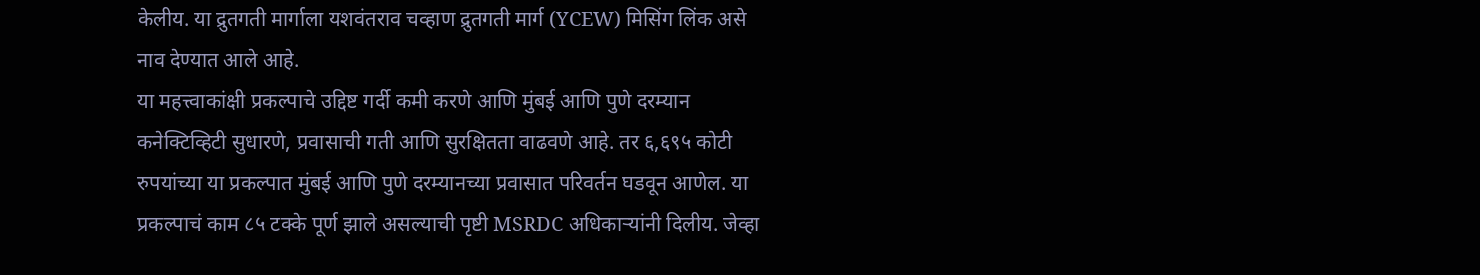केलीय. या द्रुतगती मार्गाला यशवंतराव चव्हाण द्रुतगती मार्ग (YCEW) मिसिंग लिंक असे नाव देण्यात आले आहे.
या महत्त्वाकांक्षी प्रकल्पाचे उद्दिष्ट गर्दी कमी करणे आणि मुंबई आणि पुणे दरम्यान कनेक्टिव्हिटी सुधारणे, प्रवासाची गती आणि सुरक्षितता वाढवणे आहे. तर ६,६९५ कोटी रुपयांच्या या प्रकल्पात मुंबई आणि पुणे दरम्यानच्या प्रवासात परिवर्तन घडवून आणेल. या प्रकल्पाचं काम ८५ टक्के पूर्ण झाले असल्याची पृष्टी MSRDC अधिकाऱ्यांनी दिलीय. जेव्हा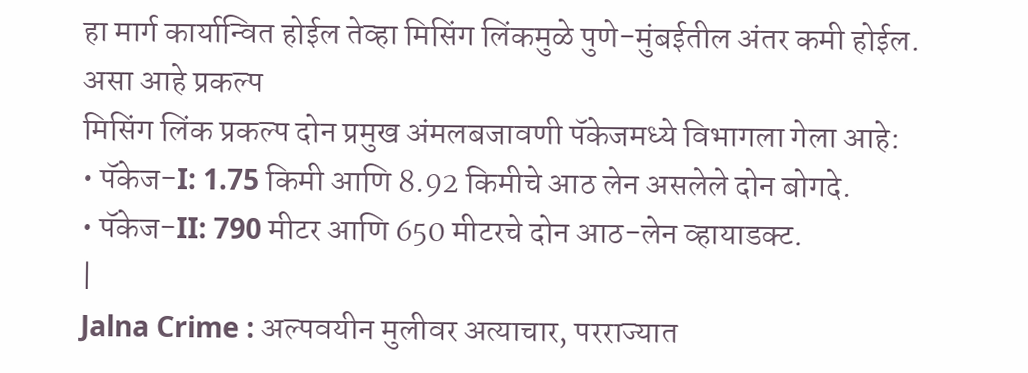हा मार्ग कार्यान्वित होईल तेव्हा मिसिंग लिंकमुळे पुणे-मुंबईतील अंतर कमी होईल.
असा आहे प्रकल्प
मिसिंग लिंक प्रकल्प दोन प्रमुख अंमलबजावणी पॅकेजमध्ये विभागला गेला आहे:
• पॅकेज-I: 1.75 किमी आणि 8.92 किमीचे आठ लेन असलेले दोन बोगदे.
• पॅकेज-II: 790 मीटर आणि 650 मीटरचे दोन आठ-लेन व्हायाडक्ट.
|
Jalna Crime : अल्पवयीन मुलीवर अत्याचार, परराज्यात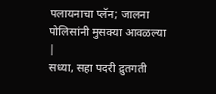पलायनाचा प्लॅन; जालना पोलिसांनी मुसक्या आवळल्या |
सध्या, सहा पदरी द्रुतगती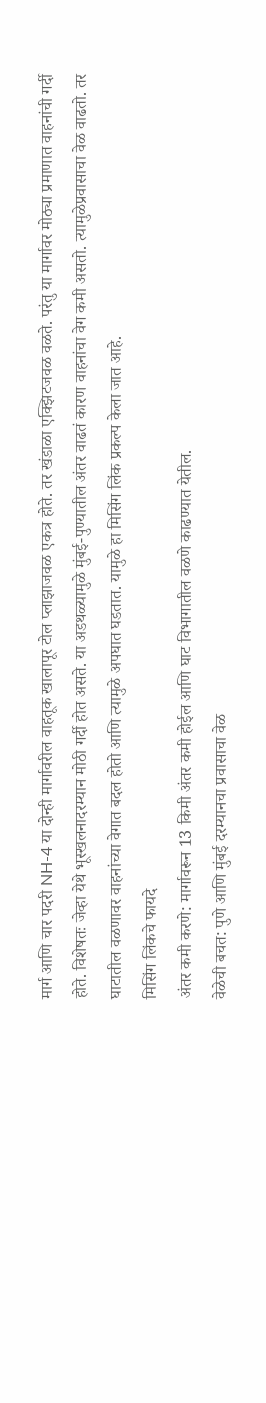मार्ग आणि चार पदरी NH-4 या दोन्ही मार्गावरील वाहतूक खालापूर टोल प्लाझाजवळ एकत्र होते. तर खंडाळा एक्झिटजवळ वळते. परंतु या मार्गावर मोठ्या प्रमाणात वाहनांची गर्दी होते. विशेषतः जेव्हा येथे भूस्खलनादरम्यान मोठी गर्दी होत असते. या अडथळ्यामुळे मुंबई-पुण्यातील अंतर वाढतं कारण वाहनांचा वेग कमी असतो. त्यामुळेप्रवासाचा वेळ वाढतो. तर घाटातील वळणावर वाहनांच्या वेगात बदल होतो आणि त्यामुळे अपघात घडतात. यामुळे हा मिसिंग लिंक प्रकल्प केला जात आहे.
मिसिंग लिंकचे फायदे
अंतर कमी करणे: मार्गावरून 13 किमी अंतर कमी होईल आणि घाट विभागातील वळणे काढण्यात येतील.
वेळेची बचत: पुणे आणि मुंबई दरम्यानचा प्रवासाचा वेळ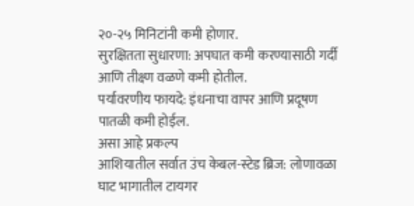२०-२५ मिनिटांनी कमी होणार.
सुरक्षितता सुधारणा: अपघात कमी करण्यासाठी गर्दी आणि तीक्ष्ण वळणे कमी होतील.
पर्यावरणीय फायदे: इंधनाचा वापर आणि प्रदूषण पातळी कमी होईल.
असा आहे प्रकल्प
आशियातील सर्वात उंच केबल-स्टेड ब्रिज: लोणावळा घाट भागातील टायगर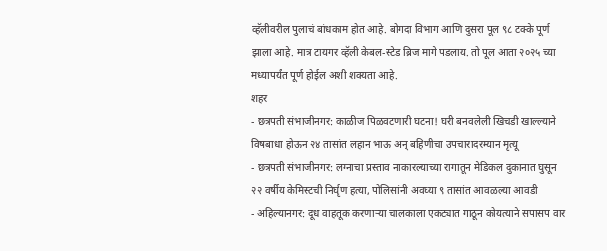व्हॅलीवरील पुलाचं बांधकाम होत आहे. बोगदा विभाग आणि दुसरा पूल ९८ टक्के पूर्ण झाला आहे. मात्र टायगर व्हॅली केबल-स्टेड ब्रिज मागे पडलाय. तो पूल आता २०२५ च्या मध्यापर्यंत पूर्ण होईल अशी शक्यता आहे.
शहर
- छत्रपती संभाजीनगर: काळीज पिळवटणारी घटना! घरी बनवलेली खिचडी खाल्ल्याने विषबाधा होऊन २४ तासांत लहान भाऊ अन् बहिणीचा उपचारादरम्यान मृत्यू
- छत्रपती संभाजीनगर: लग्नाचा प्रस्ताव नाकारल्याच्या रागातून मेडिकल दुकानात घुसून २२ वर्षीय केमिस्टची निर्घृण हत्या, पोलिसांनी अवघ्या ९ तासांत आवळल्या आवडी
- अहिल्यानगर: दूध वाहतूक करणाऱ्या चालकाला एकट्यात गाठून कोयत्याने सपासप वार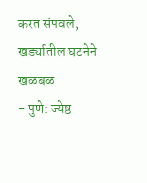करत संपवले, खर्ड्यातील घटनेने खळबळ
- पुणे: ज्येष्ठ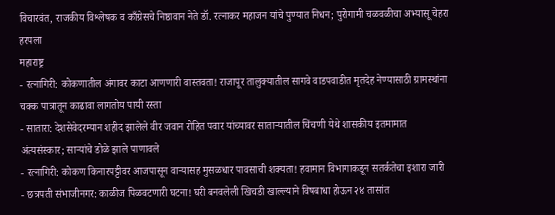विचारवंत, राजकीय विश्लेषक व काँग्रेसचे निष्ठावान नेते डॉ. रत्नाकर महाजन यांचे पुण्यात निधन; पुरोगामी चळवळीचा अभ्यासू चेहरा हरपला
महाराष्ट्र
- रत्नागिरी: कोकणातील अंगावर काटा आणणारी वास्तवता! राजापूर तालुक्यातील सागवे वाडपवाडीत मृतदेह नेण्यासाठी ग्रामस्थांना चक्क पात्रातून काढावा लागतोय पायी रस्ता
- सातारा: देशसेवेदरम्यान शहीद झालेले वीर जवान रोहित पवार यांच्यावर साताऱ्यातील चिंचणी येथे शासकीय इतमामात अंत्यसंस्कार; साऱ्यांचे डोळे झाले पाणावले
- रत्नागिरी: कोकण किनारपट्टीवर आजपासून वाऱ्यासह मुसळधार पावसाची शक्यता! हवामान विभागाकडून सतर्कतेचा इशारा जारी
- छत्रपती संभाजीनगर: काळीज पिळवटणारी घटना! घरी बनवलेली खिचडी खाल्ल्याने विषबाधा होऊन २४ तासांत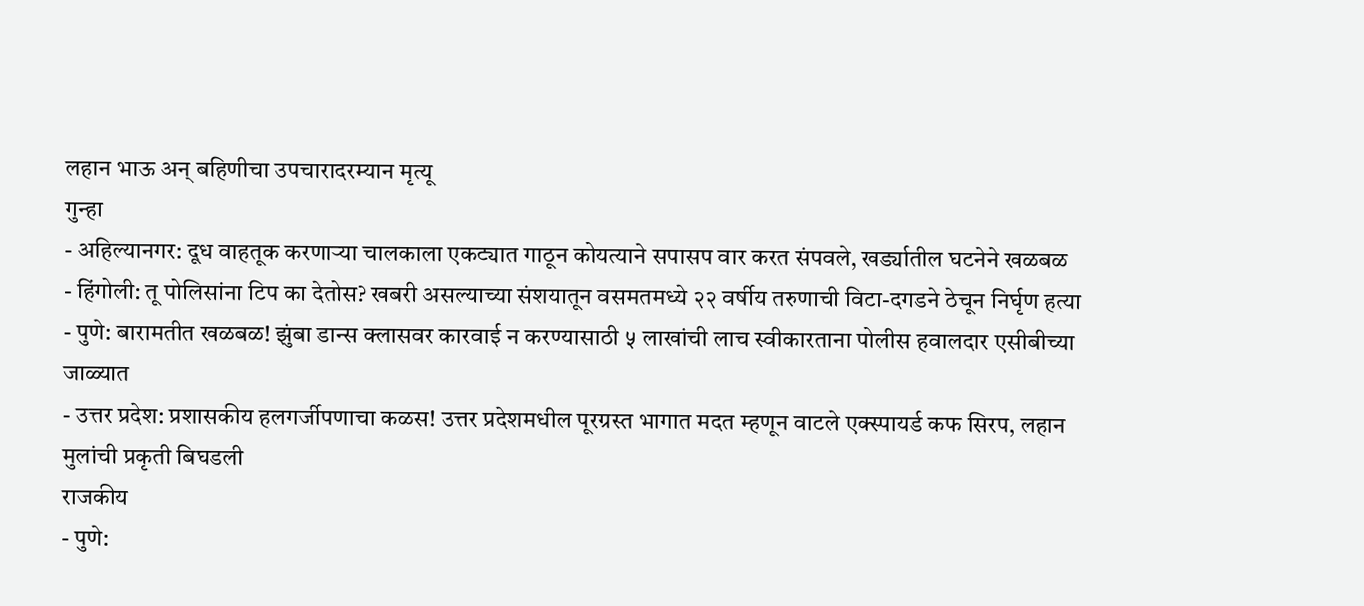लहान भाऊ अन् बहिणीचा उपचारादरम्यान मृत्यू
गुन्हा
- अहिल्यानगर: दूध वाहतूक करणाऱ्या चालकाला एकट्यात गाठून कोयत्याने सपासप वार करत संपवले, खर्ड्यातील घटनेने खळबळ
- हिंगोली: तू पोलिसांना टिप का देतोस? खबरी असल्याच्या संशयातून वसमतमध्ये २२ वर्षीय तरुणाची विटा-दगडने ठेचून निर्घृण हत्या
- पुणे: बारामतीत खळबळ! झुंबा डान्स क्लासवर कारवाई न करण्यासाठी ५ लाखांची लाच स्वीकारताना पोलीस हवालदार एसीबीच्या जाळ्यात
- उत्तर प्रदेश: प्रशासकीय हलगर्जीपणाचा कळस! उत्तर प्रदेशमधील पूरग्रस्त भागात मदत म्हणून वाटले एक्स्पायर्ड कफ सिरप, लहान मुलांची प्रकृती बिघडली
राजकीय
- पुणे: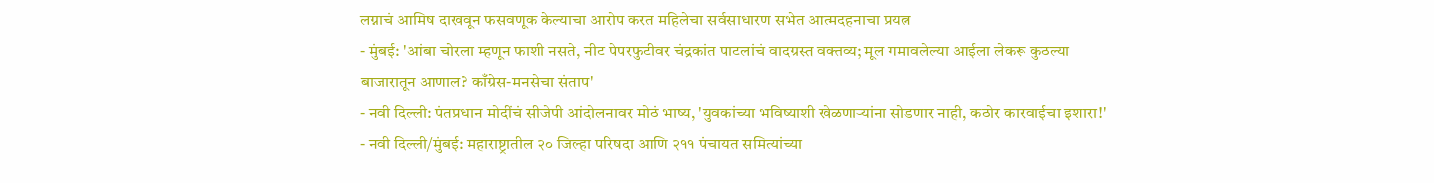लग्नाचं आमिष दाखवून फसवणूक केल्याचा आरोप करत महिलेचा सर्वसाधारण सभेत आत्मदहनाचा प्रयत्न
- मुंबई: 'आंबा चोरला म्हणून फाशी नसते, नीट पेपरफुटीवर चंद्रकांत पाटलांचं वादग्रस्त वक्तव्य; मूल गमावलेल्या आईला लेकरू कुठल्या बाजारातून आणाल? काँग्रेस-मनसेचा संताप'
- नवी दिल्ली: पंतप्रधान मोदींचं सीजेपी आंदोलनावर मोठं भाष्य, 'युवकांच्या भविष्याशी खेळणाऱ्यांना सोडणार नाही, कठोर कारवाईचा इशारा!'
- नवी दिल्ली/मुंबई: महाराष्ट्रातील २० जिल्हा परिषदा आणि २११ पंचायत समित्यांच्या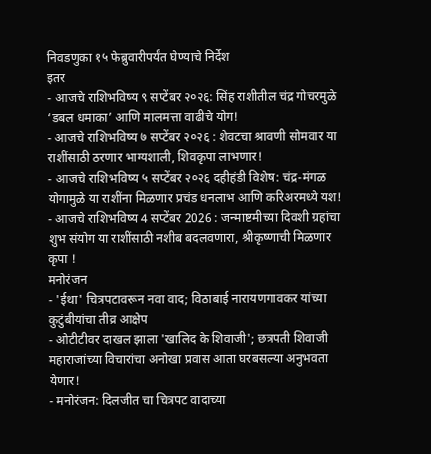निवडणुका १५ फेब्रुवारीपर्यंत घेण्याचे निर्देश
इतर
- आजचे राशिभविष्य ९ सप्टेंबर २०२६: सिंह राशीतील चंद्र गोचरमुळे ‘डबल धमाका’ आणि मालमत्ता वाढीचे योग!
- आजचे राशिभविष्य ७ सप्टेंबर २०२६ : शेवटचा श्रावणी सोमवार या राशींसाठी ठरणार भाग्यशाली, शिवकृपा लाभणार!
- आजचे राशिभविष्य ५ सप्टेंबर २०२६ दहीहंडी विशेष: चंद्र-मंगळ योगामुळे या राशींना मिळणार प्रचंड धनलाभ आणि करिअरमध्ये यश!
- आजचे राशिभविष्य 4 सप्टेंबर 2026 : जन्माष्टमीच्या दिवशी ग्रहांचा शुभ संयोग या राशींसाठी नशीब बदलवणारा, श्रीकृष्णाची मिळणार कृपा !
मनोरंजन
- 'ईथा' चित्रपटावरून नवा वाद; विठाबाई नारायणगावकर यांच्या कुटुंबीयांचा तीव्र आक्षेप
- ओटीटीवर दाखल झाला 'खालिद के शिवाजी'; छत्रपती शिवाजी महाराजांच्या विचारांचा अनोखा प्रवास आता घरबसल्या अनुभवता येणार!
- मनोरंजन: दिलजीत चा चित्रपट वादाच्या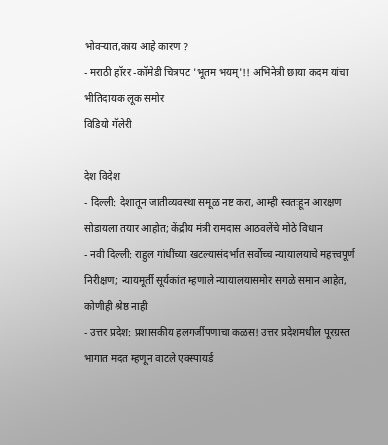भोवऱ्यात,काय आहे कारण ?
- मराठी हॉरर -कॉमेडी चित्रपट 'भूतम भयम्'!! अभिनेत्री छाया कदम यांचा भीतिदायक लूक समोर
विडियो गॅलेरी

देश विदेश
- दिल्ली: देशातून जातीव्यवस्था समूळ नष्ट करा, आम्ही स्वतःहून आरक्षण सोडायला तयार आहोत; केंद्रीय मंत्री रामदास आठवलेंचे मोठे विधान
- नवी दिल्ली: राहुल गांधींच्या खटल्यासंदर्भात सर्वोच्च न्यायालयाचे महत्त्वपूर्ण निरीक्षण; न्यायमूर्ती सूर्यकांत म्हणाले न्यायालयासमोर सगळे समान आहेत, कोणीही श्रेष्ठ नाही
- उत्तर प्रदेश: प्रशासकीय हलगर्जीपणाचा कळस! उत्तर प्रदेशमधील पूरग्रस्त भागात मदत म्हणून वाटले एक्स्पायर्ड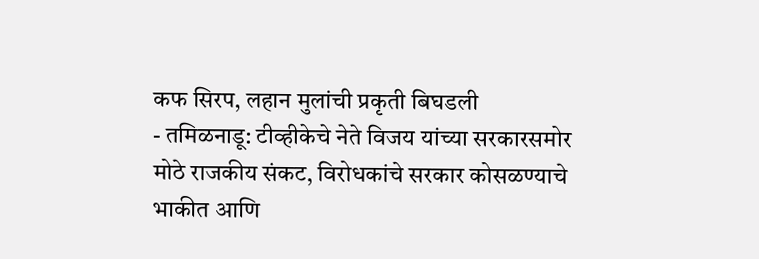कफ सिरप, लहान मुलांची प्रकृती बिघडली
- तमिळनाडू: टीव्हीकेचे नेते विजय यांच्या सरकारसमोर मोठे राजकीय संकट, विरोधकांचे सरकार कोसळण्याचे भाकीत आणि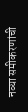नव्या समीकरणांची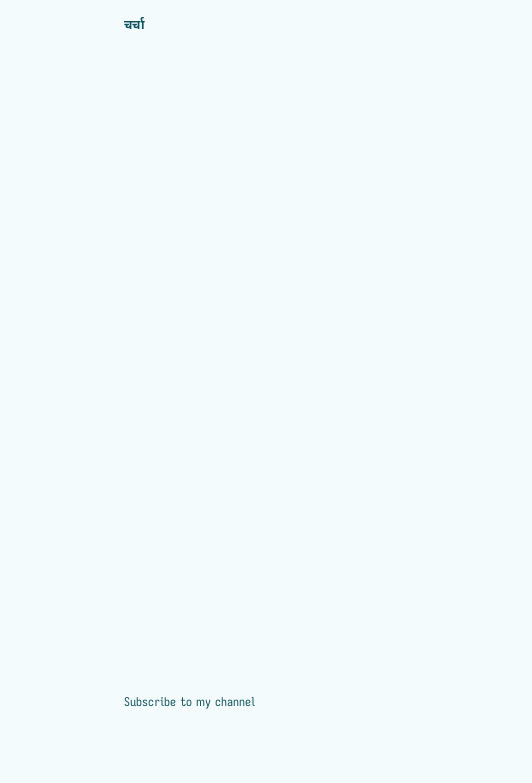चर्चा



























Subscribe to my channel